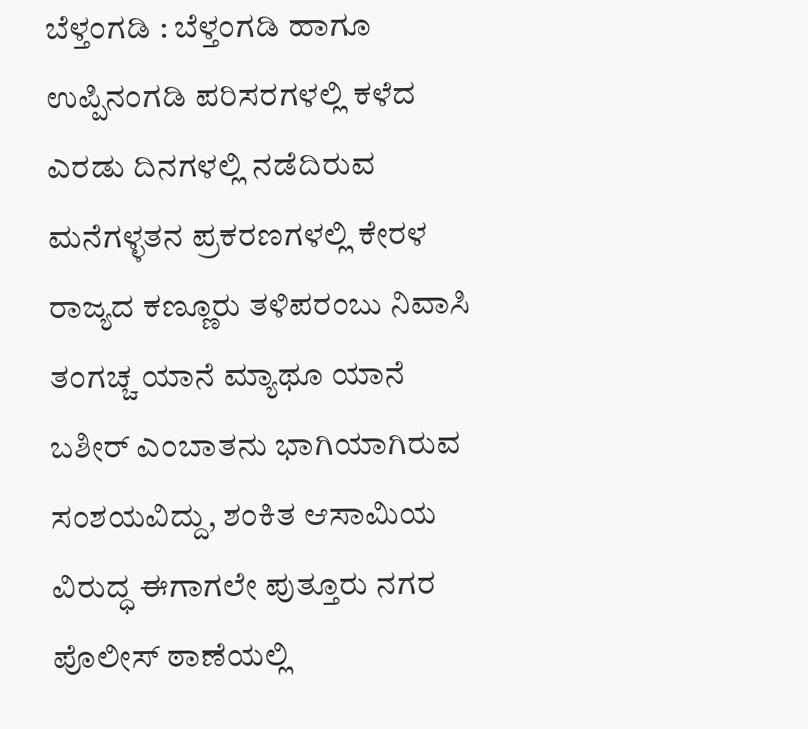ಬೆಳ್ತಂಗಡಿ : ಬೆಳ್ತಂಗಡಿ ಹಾಗೂ ಉಪ್ಪಿನಂಗಡಿ ಪರಿಸರಗಳಲ್ಲಿ ಕಳೆದ ಎರಡು ದಿನಗಳಲ್ಲಿ ನಡೆದಿರುವ ಮನೆಗಳ್ಳತನ ಪ್ರಕರಣಗಳಲ್ಲಿ ಕೇರಳ ರಾಜ್ಯದ ಕಣ್ಣೂರು ತಳಿಪರಂಬು ನಿವಾಸಿ ತಂಗಚ್ಚ ಯಾನೆ ಮ್ಯಾಥೂ ಯಾನೆ ಬಶೀರ್ ಎಂಬಾತನು ಭಾಗಿಯಾಗಿರುವ ಸಂಶಯವಿದ್ದು, ಶಂಕಿತ ಆಸಾಮಿಯ ವಿರುದ್ಧ ಈಗಾಗಲೇ ಪುತ್ತೂರು ನಗರ ಪೊಲೀಸ್ ಠಾಣೆಯಲ್ಲಿ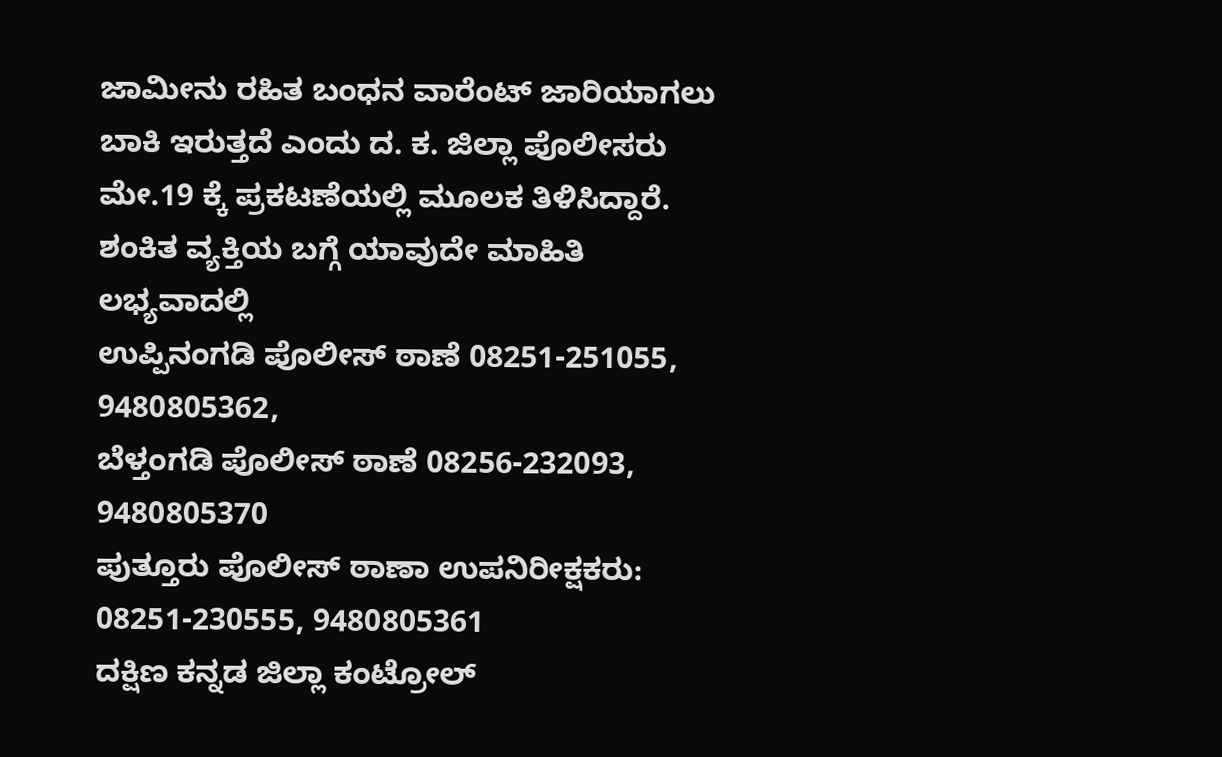ಜಾಮೀನು ರಹಿತ ಬಂಧನ ವಾರೆಂಟ್ ಜಾರಿಯಾಗಲು ಬಾಕಿ ಇರುತ್ತದೆ ಎಂದು ದ. ಕ. ಜಿಲ್ಲಾ ಪೊಲೀಸರು ಮೇ.19 ಕ್ಕೆ ಪ್ರಕಟಣೆಯಲ್ಲಿ ಮೂಲಕ ತಿಳಿಸಿದ್ದಾರೆ.
ಶಂಕಿತ ವ್ಯಕ್ತಿಯ ಬಗ್ಗೆ ಯಾವುದೇ ಮಾಹಿತಿ ಲಭ್ಯವಾದಲ್ಲಿ
ಉಪ್ಪಿನಂಗಡಿ ಪೊಲೀಸ್ ಠಾಣೆ 08251-251055, 9480805362,
ಬೆಳ್ತಂಗಡಿ ಪೊಲೀಸ್ ಠಾಣೆ 08256-232093, 9480805370
ಪುತ್ತೂರು ಪೊಲೀಸ್ ಠಾಣಾ ಉಪನಿರೀಕ್ಷಕರು: 08251-230555, 9480805361
ದಕ್ಷಿಣ ಕನ್ನಡ ಜಿಲ್ಲಾ ಕಂಟ್ರೋಲ್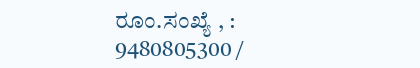ರೂಂ.ಸಂಖ್ಯೆ , : 9480805300 /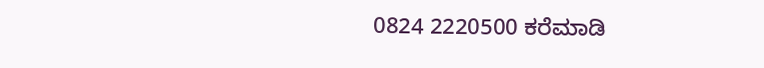0824 2220500 ಕರೆಮಾಡಿ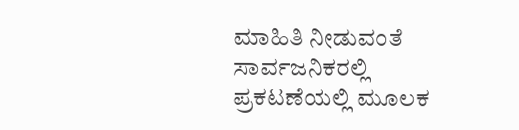ಮಾಹಿತಿ ನೀಡುವಂತೆ ಸಾರ್ವಜನಿಕರಲ್ಲಿ ಪ್ರಕಟಣೆಯಲ್ಲಿ ಮೂಲಕ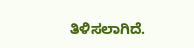ತಿಳಿಸಲಾಗಿದೆ.